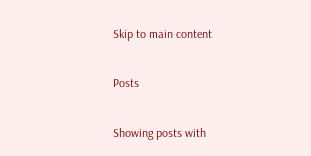Skip to main content

Posts

Showing posts with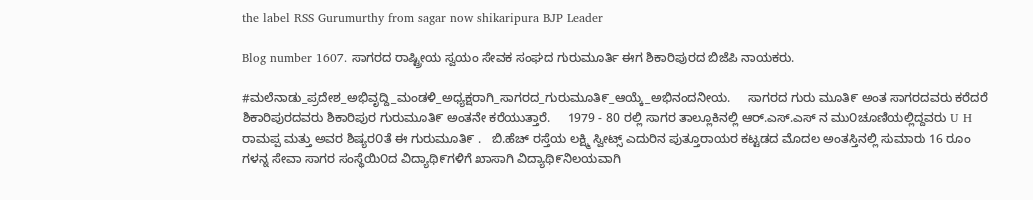the label RSS Gurumurthy from sagar now shikaripura BJP Leader

Blog number 1607. ಸಾಗರದ ರಾಷ್ಟ್ರೀಯ ಸ್ವಯಂ ಸೇವಕ ಸಂಘದ ಗುರುಮೂರ್ತಿ ಈಗ ಶಿಕಾರಿಪುರದ ಬಿಜೆಪಿ ನಾಯಕರು.

#ಮಲೆನಾಡು_ಪ್ರದೇಶ_ಅಭಿವೃದ್ದಿ_ಮಂಡಳಿ_ಅಧ್ಯಕ್ಷರಾಗಿ_ಸಾಗರದ_ಗುರುಮೂತಿ೯_ಆಯ್ಕೆ_ಅಭಿನಂದನೀಯ.     ಸಾಗರದ ಗುರು ಮೂತಿ೯ ಅಂತ ಸಾಗರದವರು ಕರೆದರೆ ಶಿಕಾರಿಪುರದವರು ಶಿಕಾರಿಪುರ ಗುರುಮೂತಿ೯ ಅಂತನೇ ಕರೆಯುತ್ತಾರೆ.     1979 - 80 ರಲ್ಲಿ ಸಾಗರ ತಾಲ್ಲೂಕಿನಲ್ಲಿ ಆರ್.ಎಸ್.ಎಸ್ ನ ಮು೦ಚೂಣಿಯಲ್ಲಿದ್ದವರು U H ರಾಮಪ್ಪ ಮತ್ತು ಅವರ ಶಿಷ್ಯರ೦ತೆ ಈ ಗುರುಮೂತಿ೯ .   ಬಿ.ಹೆಚ್ ರಸ್ತೆಯ ಲಕ್ಷ್ಮಿ ಸ್ವೀಟ್ಸ್ ಎದುರಿನ ಪುತ್ತೂರಾಯರ ಕಟ್ಟಡದ ಮೊದಲ ಅಂತಸ್ತಿನಲ್ಲಿ ಸುಮಾರು 16 ರೂಂ ಗಳನ್ನ ಸೇವಾ ಸಾಗರ ಸಂಸ್ಥೆಯಿ೦ದ ವಿದ್ಯಾಥಿ೯ಗಳಿಗೆ ಖಾಸಾಗಿ ವಿದ್ಯಾಥಿ೯ನಿಲಯವಾಗಿ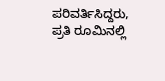ಪರಿವರ್ತಿಸಿದ್ದರು, ಪ್ರತಿ ರೂಮಿನಲ್ಲಿ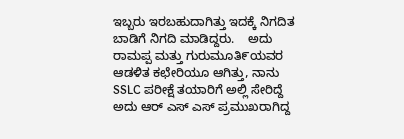ಇಬ್ಬರು ಇರಬಹುದಾಗಿತ್ತು ಇದಕ್ಕೆ ನಿಗದಿತ ಬಾಡಿಗೆ ನಿಗದಿ ಮಾಡಿದ್ದರು.    ಅದು ರಾಮಪ್ಪ ಮತ್ತು ಗುರುಮೂತಿ೯ಯವರ ಆಡಳಿತ ಕಛೇರಿಯೂ ಆಗಿತ್ತು, ನಾನು SSLC ಪರೀಕ್ಷೆ ತಯಾರಿಗೆ ಅಲ್ಲಿ ಸೇರಿದ್ದೆ ಅದು ಆರ್ ಎಸ್ ಎಸ್ ಪ್ರಮುಖರಾಗಿದ್ದ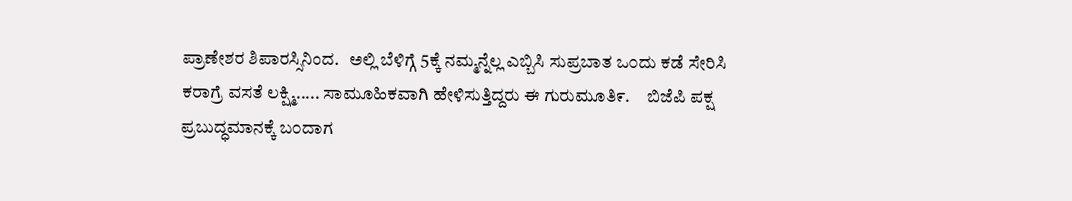ಪ್ರಾಣೇಶರ ಶಿಪಾರಸ್ಸಿನಿಂದ.   ಅಲ್ಲಿ ಬೆಳಿಗ್ಗೆ 5ಕ್ಕೆ ನಮ್ಮನ್ನೆಲ್ಲ ಎಬ್ಬಿಸಿ ಸುಪ್ರಬಾತ ಒ೦ದು ಕಡೆ ಸೇರಿಸಿ ಕರಾಗ್ರೆ ವಸತೆ ಲಕ್ಷ್ಮಿ..... ಸಾಮೂಹಿಕವಾಗಿ ಹೇಳಿಸುತ್ತಿದ್ದರು ಈ ಗುರುಮೂತಿ೯.     ಬಿಜೆಪಿ ಪಕ್ಷ ಪ್ರಬುದ್ಧಮಾನಕ್ಕೆ ಬ೦ದಾಗ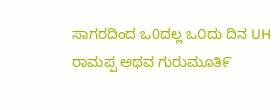ಸಾಗರದಿಂದ ಒ0ದಲ್ಲ ಒ೦ದು ದಿನ UH ರಾಮಪ್ಪ ಅಥವ ಗುರುಮೂತಿ೯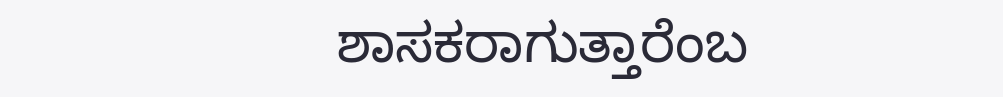ಶಾಸಕರಾಗುತ್ತಾರೆಂಬ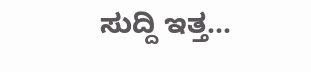ಸುದ್ದಿ ಇತ್ತ...